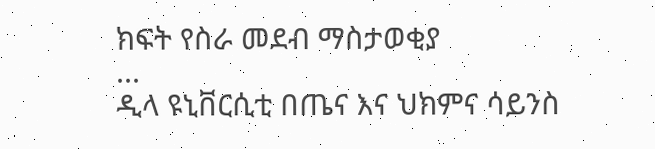ክፍት የስራ መደብ ማስታወቂያ
...
ዲላ ዩኒቨርሲቲ በጤና እና ህክምና ሳይንስ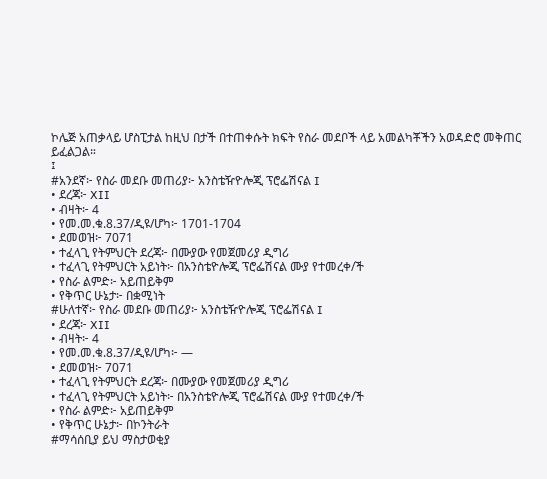ኮሌጅ አጠቃላይ ሆስፒታል ከዚህ በታች በተጠቀሱት ክፍት የስራ መደቦች ላይ አመልካቾችን አወዳድሮ መቅጠር ይፈልጋል።
፤
#አንደኛ፦ የስራ መደቡ መጠሪያ፦ አንስቴዥዮሎጂ ፕሮፌሽናል I
• ደረጃ፦ XII
• ብዛት፦ 4
• የመ.መ.ቁ.8.37/ዲዩ/ሆካ፦ 1701-1704
• ደመወዝ፦ 7071
• ተፈላጊ የትምህርት ደረጃ፦ በሙያው የመጀመሪያ ዲግሪ
• ተፈላጊ የትምህርት አይነት፦ በአንስቴዮሎጂ ፕሮፌሽናል ሙያ የተመረቀ/ች
• የስራ ልምድ፦ አይጠይቅም
• የቅጥር ሁኔታ፦ በቋሚነት
#ሁለተኛ፦ የስራ መደቡ መጠሪያ፦ አንስቴዥዮሎጂ ፕሮፌሽናል I
• ደረጃ፦ XII
• ብዛት፦ 4
• የመ.መ.ቁ.8.37/ዲዩ/ሆካ፦ —
• ደመወዝ፦ 7071
• ተፈላጊ የትምህርት ደረጃ፦ በሙያው የመጀመሪያ ዲግሪ
• ተፈላጊ የትምህርት አይነት፦ በአንስቴዮሎጂ ፕሮፌሽናል ሙያ የተመረቀ/ች
• የስራ ልምድ፦ አይጠይቅም
• የቅጥር ሁኔታ፦ በኮንትራት
#ማሳሰቢያ ይህ ማስታወቂያ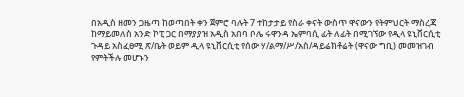በአዲስ ዘመን ጋዜጣ ከወጣበት ቀን ጀምሮ ባሉት 7 ተከታታይ የስራ ቀናት ውስጥ ዋናውን የትምህርት ማስረጃ ከማይመለስ አንድ ኮፒ ጋር በማያያዝ አዲስ አበባ ቦሌ ሩዋንዳ ኤምባሲ ፊት ለፊት በሚገኘው የዲላ ዩኒቨርሲቲ ጉዳይ አስፈፀሚ ጽ/ቤት ወይም ዲላ ዩኒቨርሲቲ የሰው ሃ/ልማ/ሥ/አስ/ዳይሬክቶሬት (ዋናው ግቢ) መመዝገብ የምትችሉ መሆኑን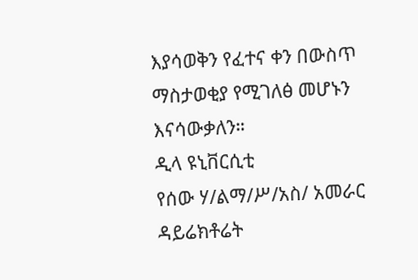እያሳወቅን የፈተና ቀን በውስጥ ማስታወቂያ የሚገለፅ መሆኑን እናሳውቃለን።
ዲላ ዩኒቨርሲቲ
የሰው ሃ/ልማ/ሥ/አስ/ አመራር ዳይሬክቶሬት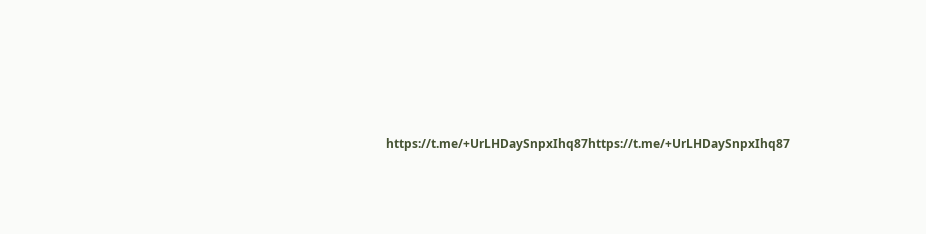https://t.me/+UrLHDaySnpxIhq87https://t.me/+UrLHDaySnpxIhq87